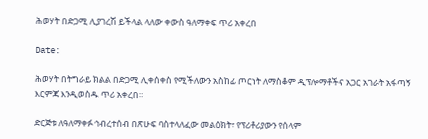ሕወሃት በድጋሚ ሊያገረሽ ይችላል ላለው ቀውስ ዓለማቀፍ ጥሪ አቀረበ

Date:

ሕወሃት በትግራይ ክልል በድጋሚ ሊቀሰቀስ የሚችለውን አስከፊ ጦርነት ለማስቆም ዲፕሎማቶችና አጋር አገራት አፋጣኝ እርምጃ እንዲወስዱ ጥሪ አቀረበ።

ድርጅቱ ለዓለማቀፉ ኅብረተሰብ በጽሁፍ ባስተላለፈው መልዕክት፣ የፕሪቶሪያውን የሰላም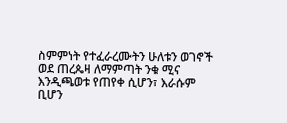ስምምነት የተፈራረሙትን ሁለቱን ወገኖች ወደ ጠረጴዛ ለማምጣት ንቁ ሚና እንዲጫወቱ የጠየቀ ሲሆን፣ እራሱም ቢሆን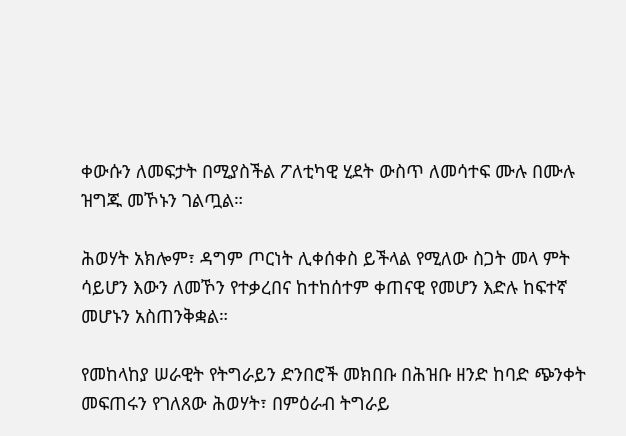ቀውሱን ለመፍታት በሚያስችል ፖለቲካዊ ሂደት ውስጥ ለመሳተፍ ሙሉ በሙሉ ዝግጁ መኾኑን ገልጧል።

ሕወሃት አክሎም፣ ዳግም ጦርነት ሊቀሰቀስ ይችላል የሚለው ስጋት መላ ምት ሳይሆን እውን ለመኾን የተቃረበና ከተከሰተም ቀጠናዊ የመሆን እድሉ ከፍተኛ መሆኑን አስጠንቅቋል።

የመከላከያ ሠራዊት የትግራይን ድንበሮች መክበቡ በሕዝቡ ዘንድ ከባድ ጭንቀት መፍጠሩን የገለጸው ሕወሃት፣ በምዕራብ ትግራይ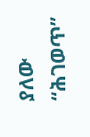ያለው “ሕገወጥ”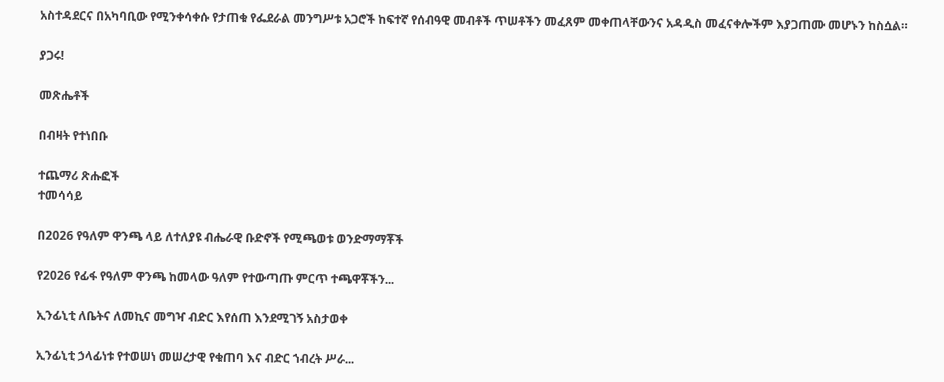አስተዳደርና በአካባቢው የሚንቀሳቀሱ የታጠቁ የፌደራል መንግሥቱ አጋሮች ከፍተኛ የሰብዓዊ መብቶች ጥሠቶችን መፈጸም መቀጠላቸውንና አዳዲስ መፈናቀሎችም እያጋጠሙ መሆኑን ከስሷል።

ያጋሩ!

መጽሔቶች

በብዛት የተነበቡ

ተጨማሪ ጽሑፎች
ተመሳሳይ

በ2026 የዓለም ዋንጫ ላይ ለተለያዩ ብሔራዊ ቡድኖች የሚጫወቱ ወንድማማቾች

የ2026 የፊፋ የዓለም ዋንጫ ከመላው ዓለም የተውጣጡ ምርጥ ተጫዋቾችን...

ኢንፊኒቲ ለቤትና ለመኪና መግዣ ብድር እየሰጠ እንደሚገኝ አስታወቀ

ኢንፊኒቲ ኃላፊነቱ የተወሠነ መሠረታዊ የቁጠባ እና ብድር ኀብረት ሥራ...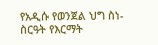የአዲሱ የወንጀል ህግ ስነ-ስርዓት የእርማት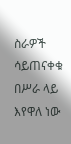ስራዎች ሳይጠናቀቁ በሥራ ላይ እየዋለ ነው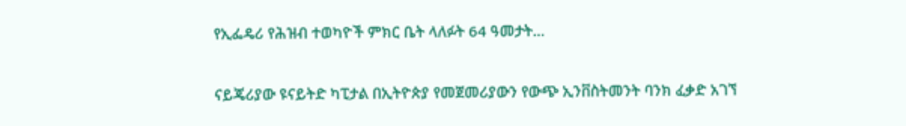የኢፌዴሪ የሕዝብ ተወካዮች ምክር ቤት ላለፉት 64 ዓመታት...

ናይጄሪያው ዩናይትድ ካፒታል በኢትዮጵያ የመጀመሪያውን የውጭ ኢንቨስትመንት ባንክ ፈቃድ አገኘ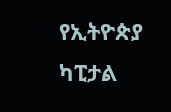የኢትዮጵያ ካፒታል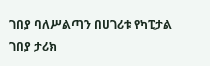ገበያ ባለሥልጣን በሀገሪቱ የካፒታል ገበያ ታሪክ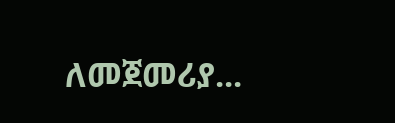ለመጀመሪያ...